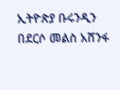ኢትዮጵያ ቡሩንዲን በደርሶ መልስ አሸንፋ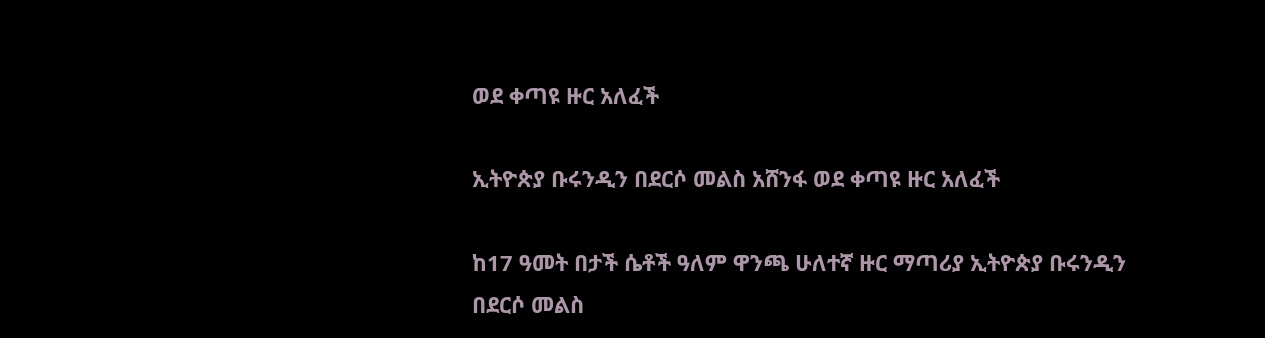ወደ ቀጣዩ ዙር አለፈች

ኢትዮጵያ ቡሩንዲን በደርሶ መልስ አሸንፋ ወደ ቀጣዩ ዙር አለፈች

ከ17 ዓመት በታች ሴቶች ዓለም ዋንጫ ሁለተኛ ዙር ማጣሪያ ኢትዮጵያ ቡሩንዲን በደርሶ መልስ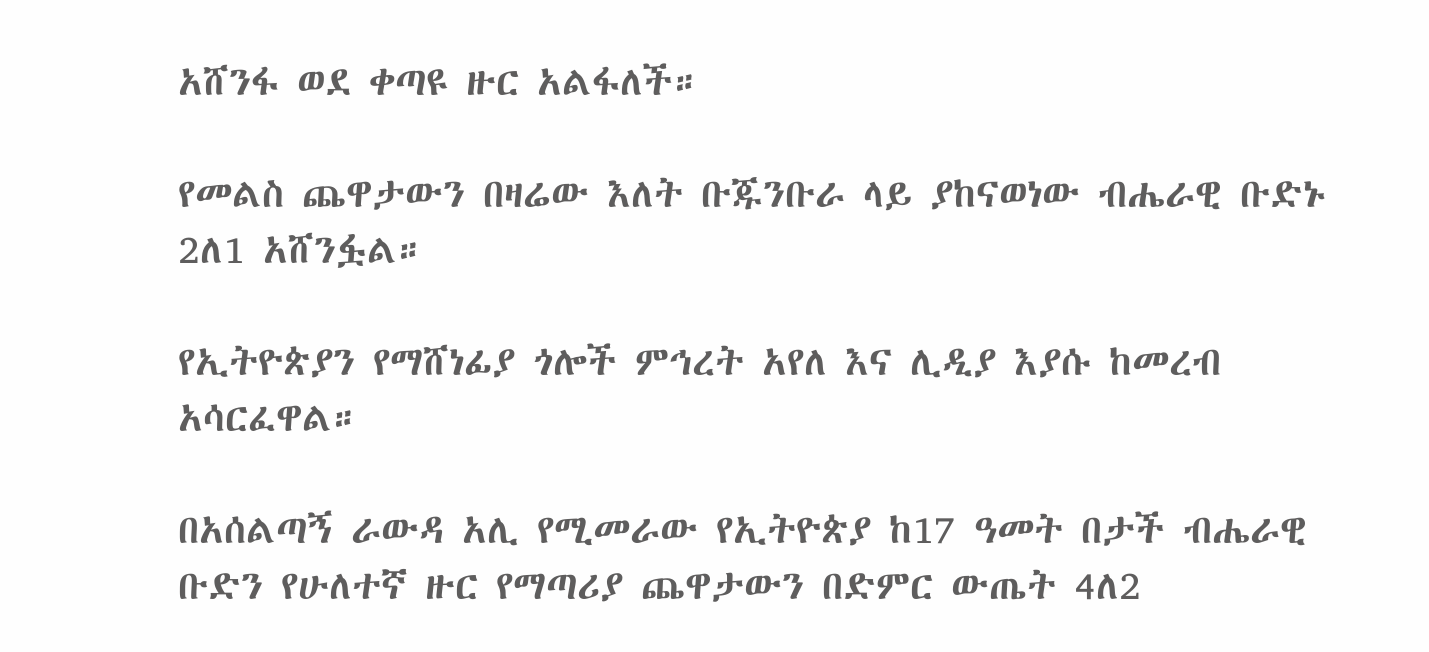አሸንፋ ወደ ቀጣዩ ዙር አልፋለች።

የመልስ ጨዋታውን በዛሬው እለት ቡጁንቡራ ላይ ያከናወነው ብሔራዊ ቡድኑ 2ለ1 አሸንፏል።

የኢትዮጵያን የማሸነፊያ ጎሎች ምኅረት አየለ እና ሊዲያ እያሱ ከመረብ አሳርፈዋል።

በአሰልጣኝ ራውዳ አሊ የሚመራው የኢትዮጵያ ከ17 ዓመት በታች ብሔራዊ ቡድን የሁለተኛ ዙር የማጣሪያ ጨዋታውን በድምር ውጤት 4ለ2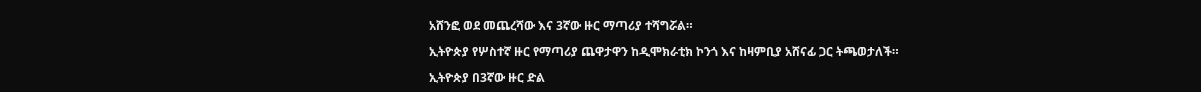አሸንፎ ወደ መጨረሻው እና 3ኛው ዙር ማጣሪያ ተሻግሯል።

ኢትዮጵያ የሦስተኛ ዙር የማጣሪያ ጨዋታዋን ከዲሞክራቲክ ኮንጎ እና ከዛምቢያ አሸናፊ ጋር ትጫወታለች።

ኢትዮጵያ በ3ኛው ዙር ድል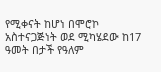የሚቀናት ከሆነ በሞሮኮ አስተናጋጅነት ወደ ሚካሄደው ከ17 ዓመት በታች የዓለም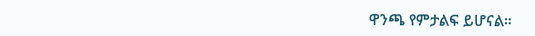ዋንጫ የምታልፍ ይሆናል።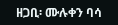ዘጋቢ፡ ሙሉቀን ባሳ